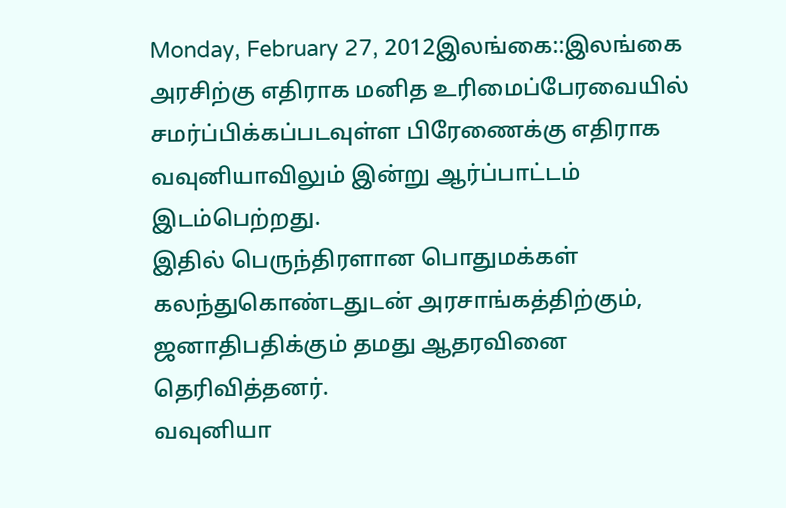Monday, February 27, 2012இலங்கை::இலங்கை அரசிற்கு எதிராக மனித உரிமைப்பேரவையில் சமர்ப்பிக்கப்படவுள்ள பிரேணைக்கு எதிராக வவுனியாவிலும் இன்று ஆர்ப்பாட்டம் இடம்பெற்றது.
இதில் பெருந்திரளான பொதுமக்கள் கலந்துகொண்டதுடன் அரசாங்கத்திற்கும், ஜனாதிபதிக்கும் தமது ஆதரவினை தெரிவித்தனர்.
வவுனியா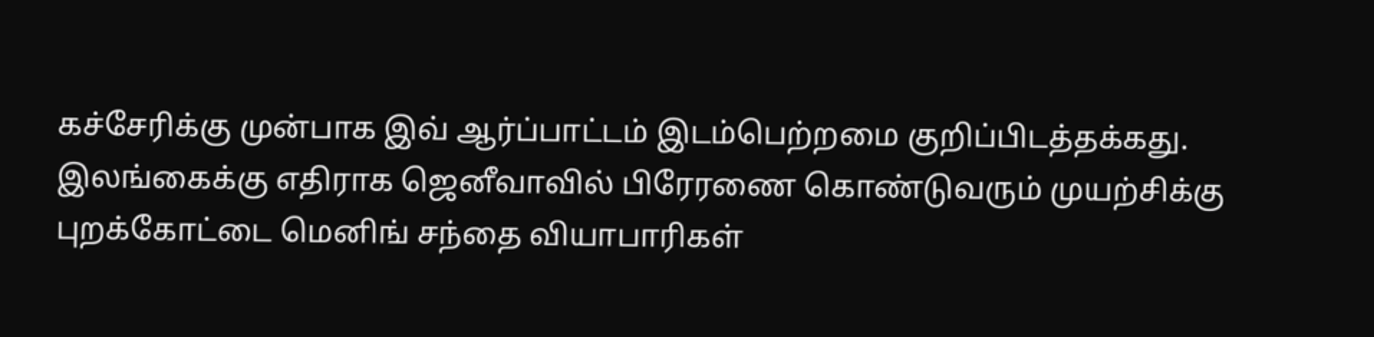கச்சேரிக்கு முன்பாக இவ் ஆர்ப்பாட்டம் இடம்பெற்றமை குறிப்பிடத்தக்கது.
இலங்கைக்கு எதிராக ஜெனீவாவில் பிரேரணை கொண்டுவரும் முயற்சிக்கு புறக்கோட்டை மெனிங் சந்தை வியாபாரிகள்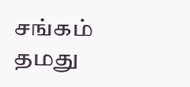சங்கம் தமது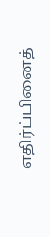எதிர்ப்பினைத்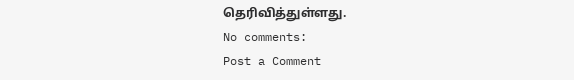தெரிவித்துள்ளது.
No comments:
Post a Comment